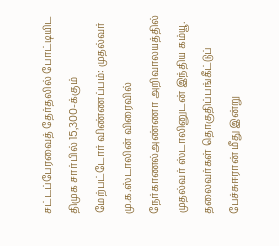சட்டப்பேரவைத் தேர்தலில் போட்டியிட திமுக சார்பில் 15,300-க்கும் மேற்பட்டோர் விண்ணப்பம்: முதல்வர் மு.க.ஸ்டாலின் விரைவில் நேர்காணல்அண்ணா அறிவாலயத்தில் முதல்வர் ஸ்டாலினுடன் இந்திய கம்யூ. தலைவர்கள் தொகுதிப்பங்கீட்டுப் பேச்சுஈரான் மீது இன்று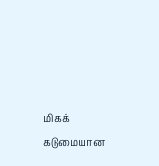மிகக் கடுமையான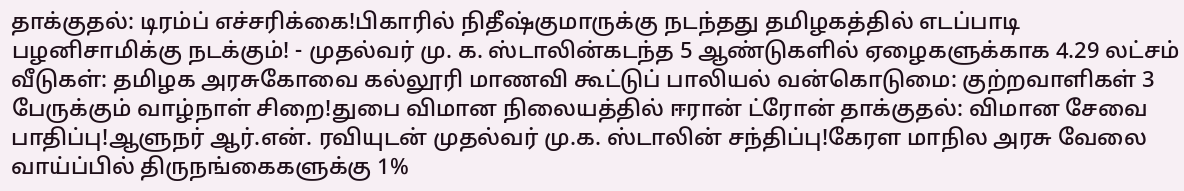தாக்குதல்: டிரம்ப் எச்சரிக்கை!பிகாரில் நிதீஷ்குமாருக்கு நடந்தது தமிழகத்தில் எடப்பாடி பழனிசாமிக்கு நடக்கும்! - முதல்வர் மு. க. ஸ்டாலின்கடந்த 5 ஆண்டுகளில் ஏழைகளுக்காக 4.29 லட்சம் வீடுகள்: தமிழக அரசுகோவை கல்லூரி மாணவி கூட்டுப் பாலியல் வன்கொடுமை: குற்றவாளிகள் 3 பேருக்கும் வாழ்நாள் சிறை!துபை விமான நிலையத்தில் ஈரான் ட்ரோன் தாக்குதல்: விமான சேவை பாதிப்பு!ஆளுநர் ஆர்.என். ரவியுடன் முதல்வர் மு.க. ஸ்டாலின் சந்திப்பு!கேரள மாநில அரசு வேலை வாய்ப்பில் திருநங்கைகளுக்கு 1%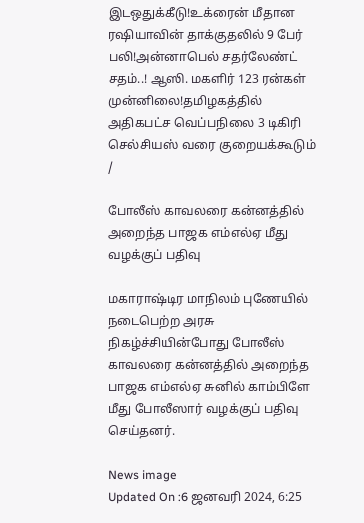இடஒதுக்கீடு!உக்ரைன் மீதான ரஷியாவின் தாக்குதலில் 9 பேர் பலி!அன்னாபெல் சதர்லேண்ட் சதம்..! ஆஸி. மகளிர் 123 ரன்கள் முன்னிலை!தமிழகத்தில் அதிகபட்ச வெப்பநிலை 3 டிகிரி செல்சியஸ் வரை குறையக்கூடும்
/

போலீஸ் காவலரை கன்னத்தில் அறைந்த பாஜக எம்எல்ஏ மீது வழக்குப் பதிவு

மகாராஷ்டிர மாநிலம் புணேயில் நடைபெற்ற அரசு நிகழ்ச்சியின்போது போலீஸ் காவலரை கன்னத்தில் அறைந்த பாஜக எம்எல்ஏ சுனில் காம்பிளே மீது போலீஸார் வழக்குப் பதிவு செய்தனர்.

News image
Updated On :6 ஜனவரி 2024, 6:25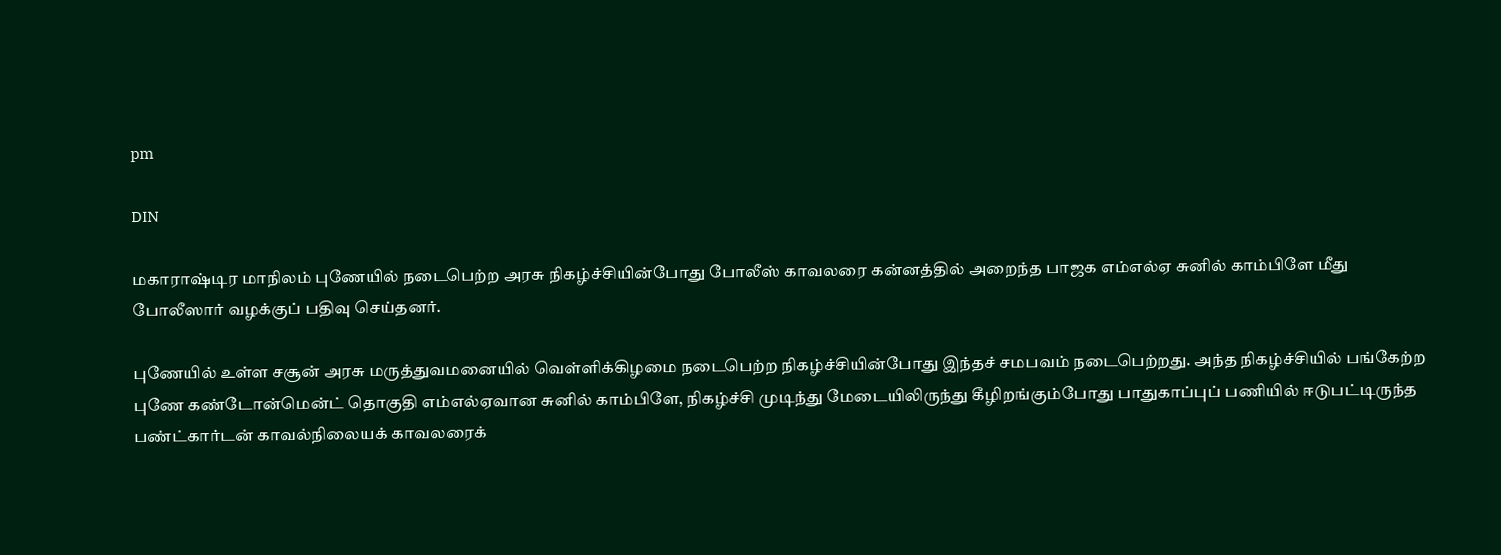pm

DIN

மகாராஷ்டிர மாநிலம் புணேயில் நடைபெற்ற அரசு நிகழ்ச்சியின்போது போலீஸ் காவலரை கன்னத்தில் அறைந்த பாஜக எம்எல்ஏ சுனில் காம்பிளே மீது போலீஸார் வழக்குப் பதிவு செய்தனர்.

புணேயில் உள்ள சசூன் அரசு மருத்துவமனையில் வெள்ளிக்கிழமை நடைபெற்ற நிகழ்ச்சியின்போது இந்தச் சமபவம் நடைபெற்றது. அந்த நிகழ்ச்சியில் பங்கேற்ற புணே கண்டோன்மென்ட் தொகுதி எம்எல்ஏவான சுனில் காம்பிளே, நிகழ்ச்சி முடிந்து மேடையிலிருந்து கீழிறங்கும்போது பாதுகாப்புப் பணியில் ஈடுபட்டிருந்த பண்ட்கார்டன் காவல்நிலையக் காவலரைக்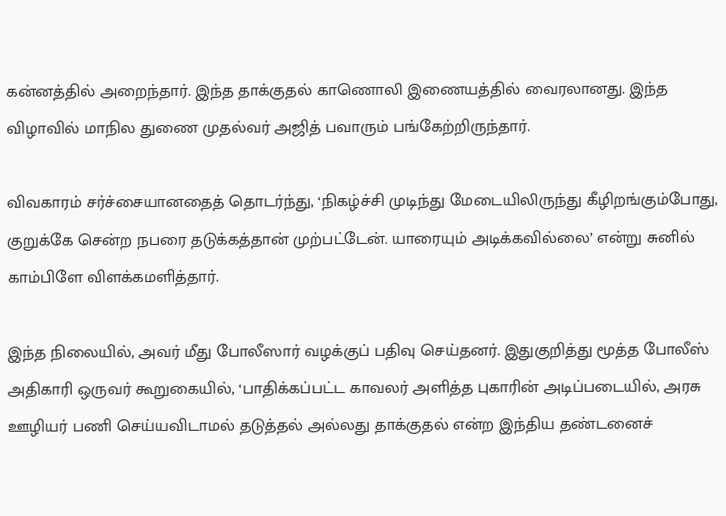கன்னத்தில் அறைந்தார். இந்த தாக்குதல் காணொலி இணையத்தில் வைரலானது. இந்த விழாவில் மாநில துணை முதல்வர் அஜித் பவாரும் பங்கேற்றிருந்தார்.

விவகாரம் சர்ச்சையானதைத் தொடர்ந்து, ‘நிகழ்ச்சி முடிந்து மேடையிலிருந்து கீழிறங்கும்போது, குறுக்கே சென்ற நபரை தடுக்கத்தான் முற்பட்டேன். யாரையும் அடிக்கவில்லை’ என்று சுனில் காம்பிளே விளக்கமளித்தார்.

இந்த நிலையில், அவர் மீது போலீஸார் வழக்குப் பதிவு செய்தனர். இதுகுறித்து மூத்த போலீஸ் அதிகாரி ஒருவர் கூறுகையில், ‘பாதிக்கப்பட்ட காவலர் அளித்த புகாரின் அடிப்படையில், அரசு ஊழியர் பணி செய்யவிடாமல் தடுத்தல் அல்லது தாக்குதல் என்ற இந்திய தண்டனைச்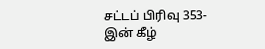சட்டப் பிரிவு 353-இன் கீழ்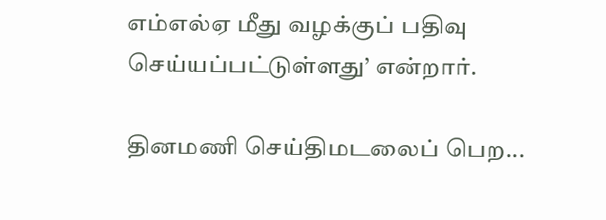எம்எல்ஏ மீது வழக்குப் பதிவு செய்யப்பட்டுள்ளது’ என்றார்.

தினமணி செய்திமடலைப் பெற...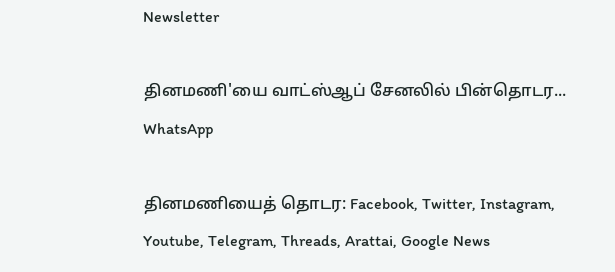Newsletter

தினமணி'யை வாட்ஸ்ஆப் சேனலில் பின்தொடர... WhatsApp

தினமணியைத் தொடர: Facebook, Twitter, Instagram, Youtube, Telegram, Threads, Arattai, Google News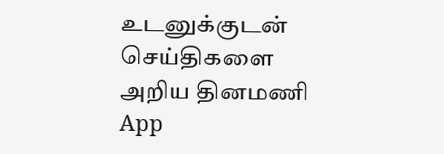உடனுக்குடன் செய்திகளை அறிய தினமணி App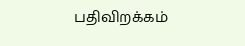பதிவிறக்கம்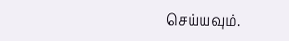செய்யவும்.